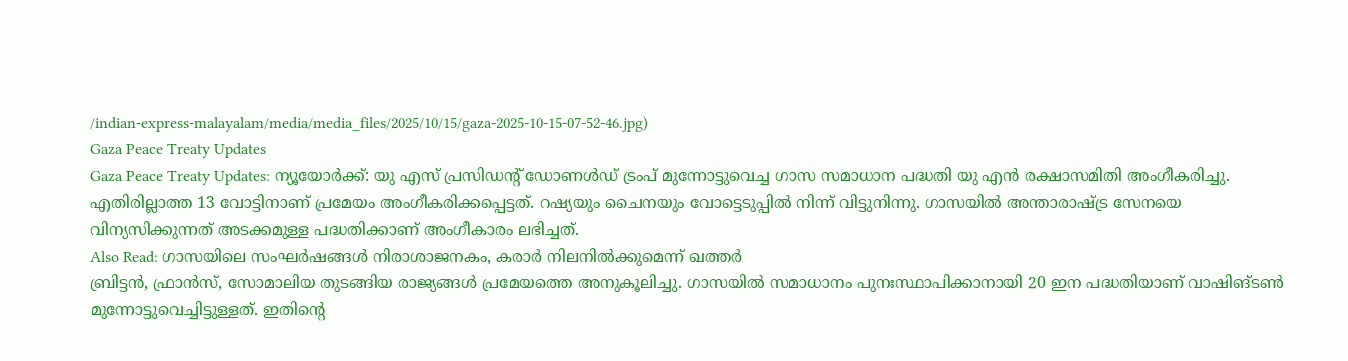/indian-express-malayalam/media/media_files/2025/10/15/gaza-2025-10-15-07-52-46.jpg)
Gaza Peace Treaty Updates
Gaza Peace Treaty Updates: ന്യൂയോർക്ക്: യു എസ് പ്രസിഡന്റ് ഡോണൾഡ് ട്രംപ് മുന്നോട്ടുവെച്ച ഗാസ സമാധാന പദ്ധതി യു എൻ രക്ഷാസമിതി അംഗീകരിച്ചു. എതിരില്ലാത്ത 13 വോട്ടിനാണ് പ്രമേയം അംഗീകരിക്കപ്പെട്ടത്. റഷ്യയും ചൈനയും വോട്ടെടുപ്പിൽ നിന്ന് വിട്ടുനിന്നു. ഗാസയിൽ അന്താരാഷ്ട്ര സേനയെ വിന്യസിക്കുന്നത് അടക്കമുള്ള പദ്ധതിക്കാണ് അംഗീകാരം ലഭിച്ചത്.
Also Read: ഗാസയിലെ സംഘർഷങ്ങൾ നിരാശാജനകം, കരാർ നിലനിൽക്കുമെന്ന് ഖത്തർ
ബ്രിട്ടൻ, ഫ്രാൻസ്, സോമാലിയ തുടങ്ങിയ രാജ്യങ്ങൾ പ്രമേയത്തെ അനുകൂലിച്ചു. ഗാസയിൽ സമാധാനം പുനഃസ്ഥാപിക്കാനായി 20 ഇന പദ്ധതിയാണ് വാഷിങ്ടൺ മുന്നോട്ടുവെച്ചിട്ടുള്ളത്. ഇതിന്റെ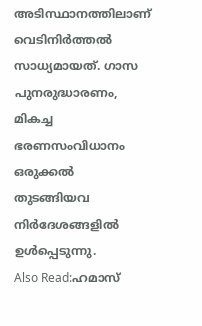അടിസ്ഥാനത്തിലാണ് വെടിനിർത്തൽ സാധ്യമായത്. ഗാസ പുനരുദ്ധാരണം, മികച്ച ഭരണസംവിധാനം ഒരുക്കൽ തുടങ്ങിയവ നിർദേശങ്ങളിൽ ഉൾപ്പെടുന്നു.
Also Read:ഹമാസ്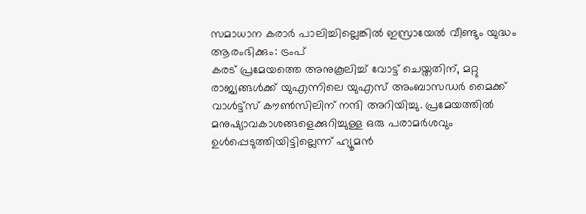സമാധാന കരാർ പാലിച്ചില്ലെങ്കിൽ ഇസ്രായേൽ വീണ്ടും യുദ്ധം ആരംഭിക്കും: ട്രംപ്
കരട് പ്രമേയത്തെ അനുകൂലിച്ച് വോട്ട് ചെയ്തതിന്, മറ്റു രാജ്യങ്ങൾക്ക് യുഎന്നിലെ യുഎസ് അംബാസഡർ മൈക്ക് വാൾട്ട്സ് കൗൺസിലിന് നന്ദി അറിയിച്ചു. പ്രമേയത്തിൽ മനുഷ്യാവകാശങ്ങളെക്കുറിച്ചുള്ള ഒരു പരാമർശവും ഉൾപ്പെടുത്തിയിട്ടില്ലെന്ന് ഹ്യൂമൻ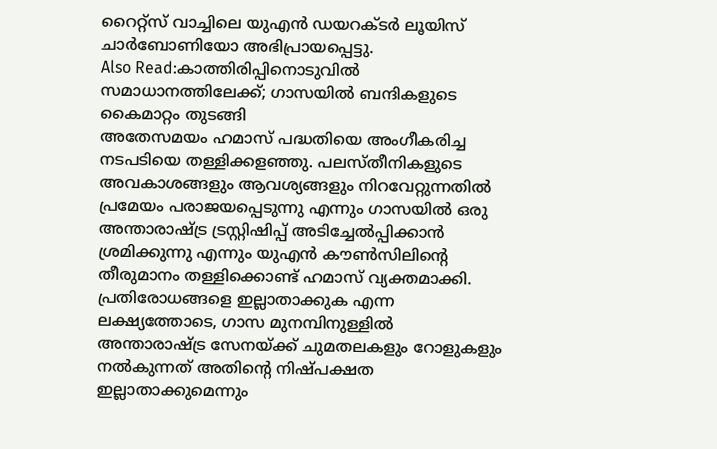റൈറ്റ്സ് വാച്ചിലെ യുഎൻ ഡയറക്ടർ ലൂയിസ് ചാർബോണിയോ അഭിപ്രായപ്പെട്ടു.
Also Read:കാത്തിരിപ്പിനൊടുവിൽ സമാധാനത്തിലേക്ക്; ഗാസയിൽ ബന്ദികളുടെ കൈമാറ്റം തുടങ്ങി
അതേസമയം ഹമാസ് പദ്ധതിയെ അംഗീകരിച്ച നടപടിയെ തള്ളിക്കളഞ്ഞു. പലസ്തീനികളുടെ അവകാശങ്ങളും ആവശ്യങ്ങളും നിറവേറ്റുന്നതിൽ പ്രമേയം പരാജയപ്പെടുന്നു എന്നും ഗാസയിൽ ഒരു അന്താരാഷ്ട്ര ട്രസ്റ്റിഷിപ്പ് അടിച്ചേൽപ്പിക്കാൻ ശ്രമിക്കുന്നു എന്നും യുഎൻ കൗൺസിലിന്റെ തീരുമാനം തള്ളിക്കൊണ്ട് ഹമാസ് വ്യക്തമാക്കി. പ്രതിരോധങ്ങളെ ഇല്ലാതാക്കുക എന്ന ലക്ഷ്യത്തോടെ, ഗാസ മുനമ്പിനുള്ളിൽ അന്താരാഷ്ട്ര സേനയ്ക്ക് ചുമതലകളും റോളുകളും നൽകുന്നത് അതിന്റെ നിഷ്പക്ഷത ഇല്ലാതാക്കുമെന്നും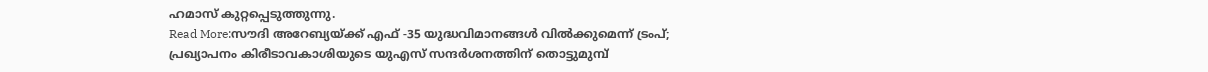ഹമാസ് കുറ്റപ്പെടുത്തുന്നു.
Read More:സൗദി അറേബ്യയ്ക്ക് എഫ് -35 യുദ്ധവിമാനങ്ങൾ വിൽക്കുമെന്ന് ട്രംപ്; പ്രഖ്യാപനം കിരീടാവകാശിയുടെ യുഎസ് സന്ദർശനത്തിന് തൊട്ടുമുമ്പ്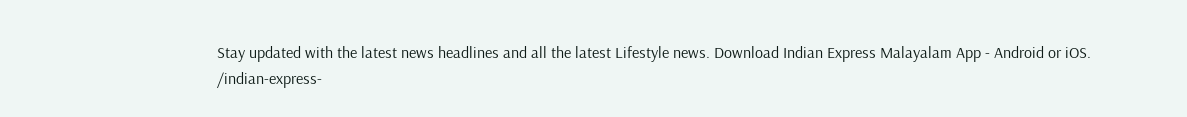Stay updated with the latest news headlines and all the latest Lifestyle news. Download Indian Express Malayalam App - Android or iOS.
/indian-express-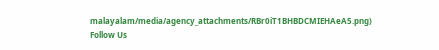malayalam/media/agency_attachments/RBr0iT1BHBDCMIEHAeA5.png)
Follow Us